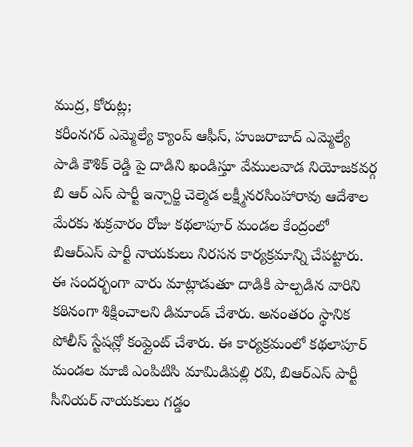ముద్ర, కోరుట్ల;
కరీంనగర్ ఎమ్మెల్యే క్యాంప్ ఆఫీస్, హుజరాబాద్ ఎమ్మెల్యే పాడి కౌశిక్ రెడ్డి పై దాడిని ఖండిస్తూ వేములవాడ నియోజకవర్గ బి ఆర్ ఎస్ పార్టీ ఇన్చార్జి చెల్మెడ లక్ష్మీనరసింహారావు ఆదేశాల మేరకు శుక్రవారం రోజు కథలాపూర్ మండల కేంద్రంలో బిఆర్ఎస్ పార్టీ నాయకులు నిరసన కార్యక్రమాన్ని చేపట్టారు. ఈ సందర్భంగా వారు మాట్లాడుతూ దాడికి పాల్పడిన వారిని కఠినంగా శిక్షించాలని డిమాండ్ చేశారు. అనంతరం స్థానిక పోలీస్ స్టేషన్లో కంప్లైంట్ చేశారు. ఈ కార్యక్రమంలో కథలాపూర్ మండల మాజీ ఎంపిటిసి మామిడిపల్లి రవి, బిఆర్ఎస్ పార్టీ సీనియర్ నాయకులు గడ్డం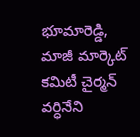భూమారెడ్డి, మాజీ మార్కెట్ కమిటీ చైర్మన్ వర్ధినేని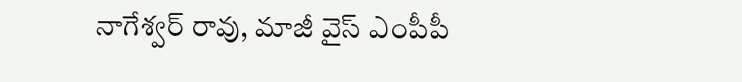నాగేశ్వర్ రావు, మాజీ వైస్ ఎంపీపీ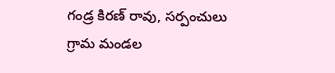గండ్ర కిరణ్ రావు, సర్పంచులు గ్రామ మండల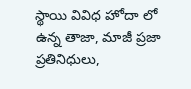స్థాయి వివిధ హోదా లో ఉన్న తాజా, మాజీ ప్రజా ప్రతినిధులు,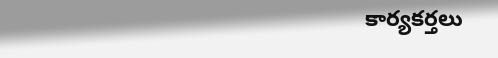కార్యకర్తలు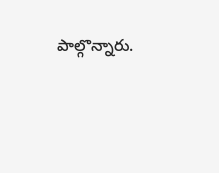పాల్గొన్నారు.